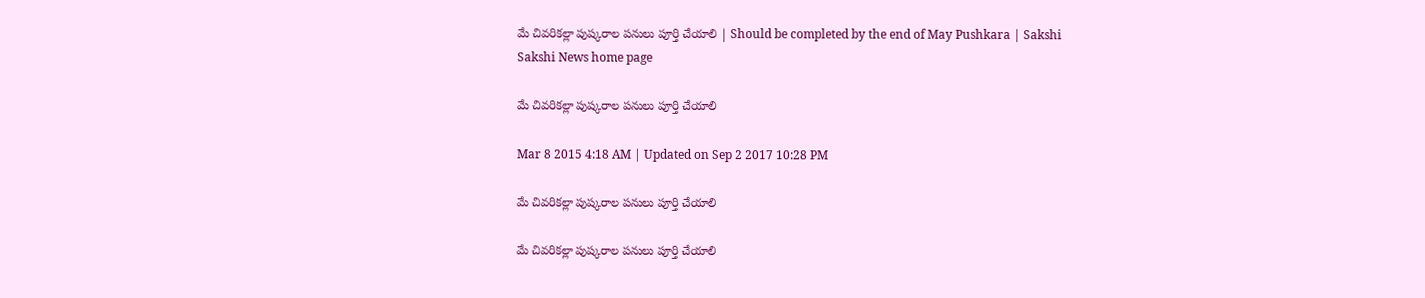మే చివరికల్లా పుష్కరాల పనులు పూర్తి చేయాలి | Should be completed by the end of May Pushkara | Sakshi
Sakshi News home page

మే చివరికల్లా పుష్కరాల పనులు పూర్తి చేయాలి

Mar 8 2015 4:18 AM | Updated on Sep 2 2017 10:28 PM

మే చివరికల్లా పుష్కరాల పనులు పూర్తి చేయాలి

మే చివరికల్లా పుష్కరాల పనులు పూర్తి చేయాలి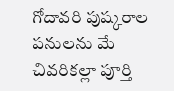గోదావరి పుష్కరాల పనులను మే చివరికల్లా పూర్తి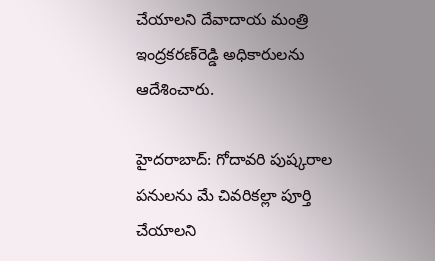చేయాలని దేవాదాయ మంత్రి ఇంద్రకరణ్‌రెడ్డి అధికారులను ఆదేశించారు.

హైదరాబాద్: గోదావరి పుష్కరాల పనులను మే చివరికల్లా పూర్తి చేయాలని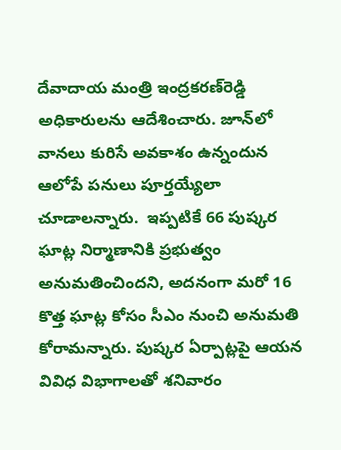దేవాదాయ మంత్రి ఇంద్రకరణ్‌రెడ్డి అధికారులను ఆదేశించారు. జూన్‌లో వానలు కురిసే అవకాశం ఉన్నందున ఆలోపే పనులు పూర్తయ్యేలా చూడాలన్నారు.  ఇప్పటికే 66 పుష్కర ఘాట్ల నిర్మాణానికి ప్రభుత్వం అనుమతించిందని, అదనంగా మరో 16 కొత్త ఘాట్ల కోసం సీఎం నుంచి అనుమతి కోరామన్నారు. పుష్కర ఏర్పాట్లపై ఆయన వివిధ విభాగాలతో శనివారం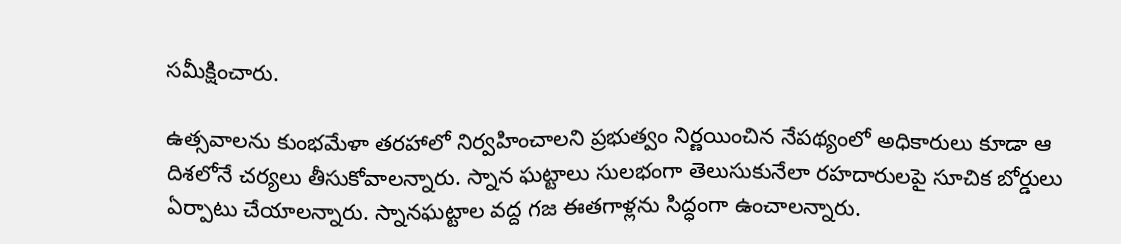సమీక్షించారు.

ఉత్సవాలను కుంభమేళా తరహాలో నిర్వహించాలని ప్రభుత్వం నిర్ణయించిన నేపథ్యంలో అధికారులు కూడా ఆ దిశలోనే చర్యలు తీసుకోవాలన్నారు. స్నాన ఘట్టాలు సులభంగా తెలుసుకునేలా రహదారులపై సూచిక బోర్డులు ఏర్పాటు చేయాలన్నారు. స్నానఘట్టాల వద్ద గజ ఈతగాళ్లను సిద్ధంగా ఉంచాలన్నారు.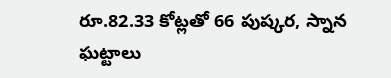రూ.82.33 కోట్లతో 66 పుష్కర, స్నాన ఘట్టాలు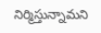నిర్మిస్తున్నామని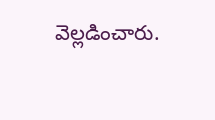వెల్లడించారు.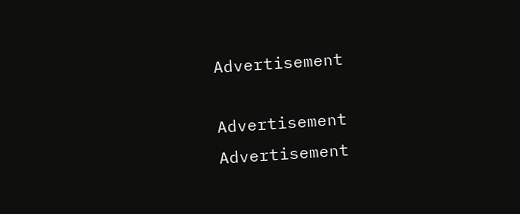Advertisement

Advertisement
Advertisement